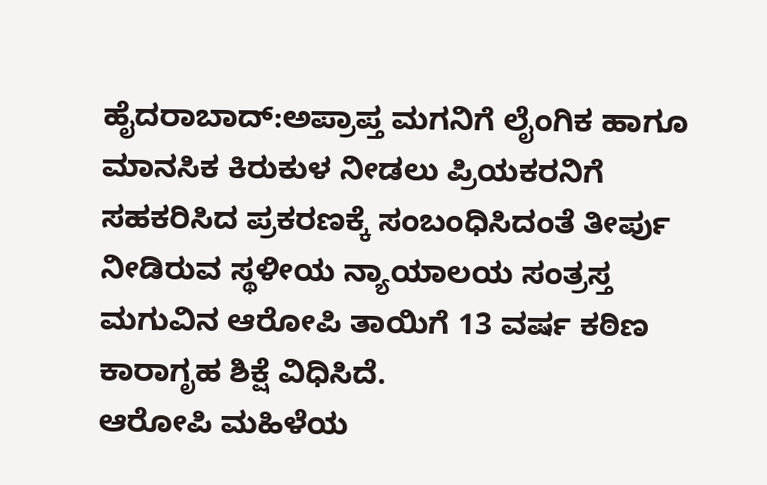ಹೈದರಾಬಾದ್:ಅಪ್ರಾಪ್ತ ಮಗನಿಗೆ ಲೈಂಗಿಕ ಹಾಗೂ ಮಾನಸಿಕ ಕಿರುಕುಳ ನೀಡಲು ಪ್ರಿಯಕರನಿಗೆ ಸಹಕರಿಸಿದ ಪ್ರಕರಣಕ್ಕೆ ಸಂಬಂಧಿಸಿದಂತೆ ತೀರ್ಪು ನೀಡಿರುವ ಸ್ಥಳೀಯ ನ್ಯಾಯಾಲಯ ಸಂತ್ರಸ್ತ ಮಗುವಿನ ಆರೋಪಿ ತಾಯಿಗೆ 13 ವರ್ಷ ಕಠಿಣ ಕಾರಾಗೃಹ ಶಿಕ್ಷೆ ವಿಧಿಸಿದೆ.
ಆರೋಪಿ ಮಹಿಳೆಯ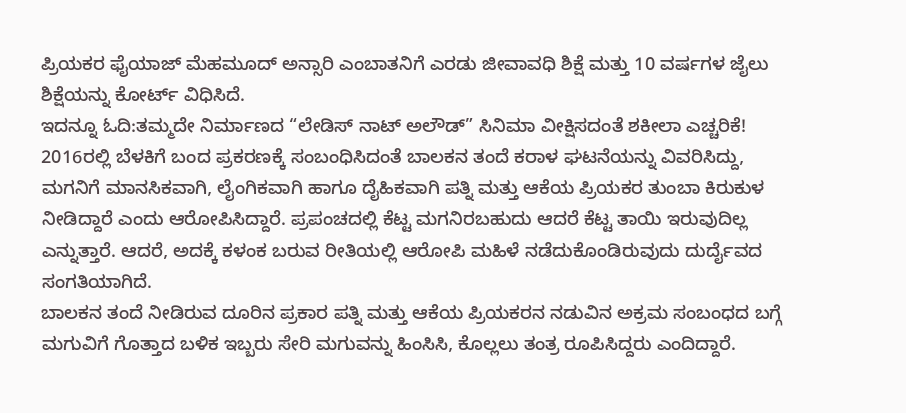ಪ್ರಿಯಕರ ಫೈಯಾಜ್ ಮೆಹಮೂದ್ ಅನ್ಸಾರಿ ಎಂಬಾತನಿಗೆ ಎರಡು ಜೀವಾವಧಿ ಶಿಕ್ಷೆ ಮತ್ತು 10 ವರ್ಷಗಳ ಜೈಲು ಶಿಕ್ಷೆಯನ್ನು ಕೋರ್ಟ್ ವಿಧಿಸಿದೆ.
ಇದನ್ನೂ ಓದಿ:ತಮ್ಮದೇ ನಿರ್ಮಾಣದ “ಲೇಡಿಸ್ ನಾಟ್ ಅಲೌಡ್” ಸಿನಿಮಾ ವೀಕ್ಷಿಸದಂತೆ ಶಕೀಲಾ ಎಚ್ಚರಿಕೆ!
2016ರಲ್ಲಿ ಬೆಳಕಿಗೆ ಬಂದ ಪ್ರಕರಣಕ್ಕೆ ಸಂಬಂಧಿಸಿದಂತೆ ಬಾಲಕನ ತಂದೆ ಕರಾಳ ಘಟನೆಯನ್ನು ವಿವರಿಸಿದ್ದು, ಮಗನಿಗೆ ಮಾನಸಿಕವಾಗಿ, ಲೈಂಗಿಕವಾಗಿ ಹಾಗೂ ದೈಹಿಕವಾಗಿ ಪತ್ನಿ ಮತ್ತು ಆಕೆಯ ಪ್ರಿಯಕರ ತುಂಬಾ ಕಿರುಕುಳ ನೀಡಿದ್ದಾರೆ ಎಂದು ಆರೋಪಿಸಿದ್ದಾರೆ. ಪ್ರಪಂಚದಲ್ಲಿ ಕೆಟ್ಟ ಮಗನಿರಬಹುದು ಆದರೆ ಕೆಟ್ಟ ತಾಯಿ ಇರುವುದಿಲ್ಲ ಎನ್ನುತ್ತಾರೆ. ಆದರೆ, ಅದಕ್ಕೆ ಕಳಂಕ ಬರುವ ರೀತಿಯಲ್ಲಿ ಆರೋಪಿ ಮಹಿಳೆ ನಡೆದುಕೊಂಡಿರುವುದು ದುರ್ದೈವದ ಸಂಗತಿಯಾಗಿದೆ.
ಬಾಲಕನ ತಂದೆ ನೀಡಿರುವ ದೂರಿನ ಪ್ರಕಾರ ಪತ್ನಿ ಮತ್ತು ಆಕೆಯ ಪ್ರಿಯಕರನ ನಡುವಿನ ಅಕ್ರಮ ಸಂಬಂಧದ ಬಗ್ಗೆ ಮಗುವಿಗೆ ಗೊತ್ತಾದ ಬಳಿಕ ಇಬ್ಬರು ಸೇರಿ ಮಗುವನ್ನು ಹಿಂಸಿಸಿ, ಕೊಲ್ಲಲು ತಂತ್ರ ರೂಪಿಸಿದ್ದರು ಎಂದಿದ್ದಾರೆ.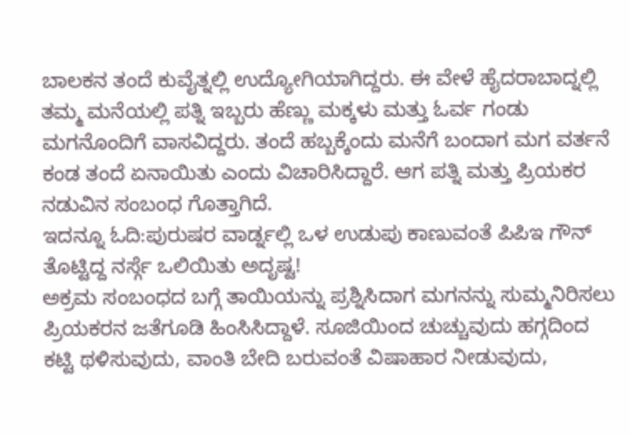ಬಾಲಕನ ತಂದೆ ಕುವೈತ್ನಲ್ಲಿ ಉದ್ಯೋಗಿಯಾಗಿದ್ದರು. ಈ ವೇಳೆ ಹೈದರಾಬಾದ್ನಲ್ಲಿ ತಮ್ಮ ಮನೆಯಲ್ಲಿ ಪತ್ನಿ ಇಬ್ಬರು ಹೆಣ್ಣು ಮಕ್ಕಳು ಮತ್ತು ಓರ್ವ ಗಂಡು ಮಗನೊಂದಿಗೆ ವಾಸವಿದ್ದರು. ತಂದೆ ಹಬ್ಬಕ್ಕೆಂದು ಮನೆಗೆ ಬಂದಾಗ ಮಗ ವರ್ತನೆ ಕಂಡ ತಂದೆ ಏನಾಯಿತು ಎಂದು ವಿಚಾರಿಸಿದ್ದಾರೆ. ಆಗ ಪತ್ನಿ ಮತ್ತು ಪ್ರಿಯಕರ ನಡುವಿನ ಸಂಬಂಧ ಗೊತ್ತಾಗಿದೆ.
ಇದನ್ನೂ ಓದಿ:ಪುರುಷರ ವಾರ್ಡ್ನಲ್ಲಿ ಒಳ ಉಡುಪು ಕಾಣುವಂತೆ ಪಿಪಿಇ ಗೌನ್ ತೊಟ್ಟಿದ್ದ ನರ್ಸ್ಗೆ ಒಲಿಯಿತು ಅದೃಷ್ಟ!
ಅಕ್ರಮ ಸಂಬಂಧದ ಬಗ್ಗೆ ತಾಯಿಯನ್ನು ಪ್ರಶ್ನಿಸಿದಾಗ ಮಗನನ್ನು ಸುಮ್ಮನಿರಿಸಲು ಪ್ರಿಯಕರನ ಜತೆಗೂಡಿ ಹಿಂಸಿಸಿದ್ದಾಳೆ. ಸೂಜಿಯಿಂದ ಚುಚ್ಚುವುದು ಹಗ್ಗದಿಂದ ಕಟ್ಟಿ ಥಳಿಸುವುದು, ವಾಂತಿ ಬೇದಿ ಬರುವಂತೆ ವಿಷಾಹಾರ ನೀಡುವುದು,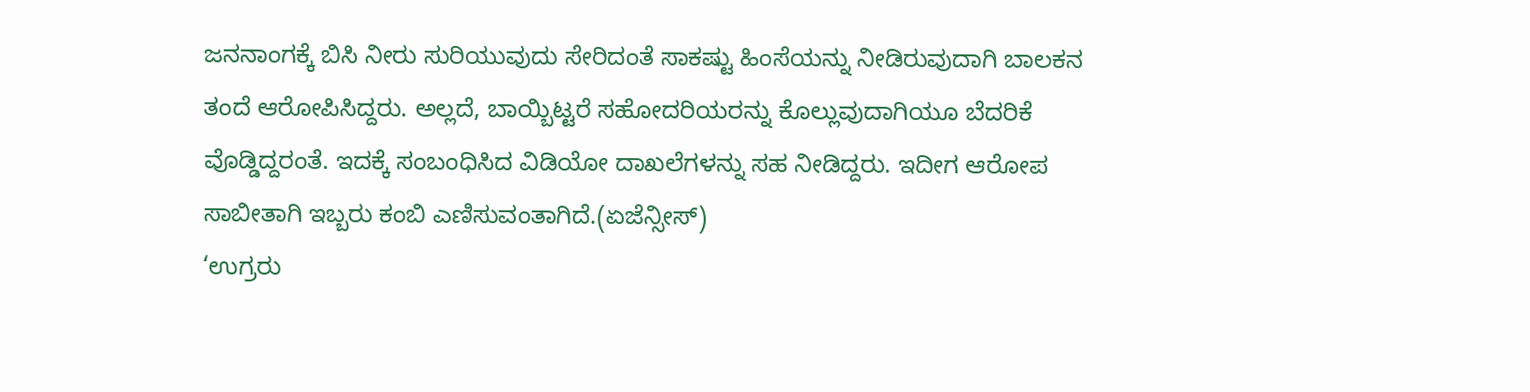ಜನನಾಂಗಕ್ಕೆ ಬಿಸಿ ನೀರು ಸುರಿಯುವುದು ಸೇರಿದಂತೆ ಸಾಕಷ್ಟು ಹಿಂಸೆಯನ್ನು ನೀಡಿರುವುದಾಗಿ ಬಾಲಕನ ತಂದೆ ಆರೋಪಿಸಿದ್ದರು. ಅಲ್ಲದೆ, ಬಾಯ್ಬಿಟ್ಟರೆ ಸಹೋದರಿಯರನ್ನು ಕೊಲ್ಲುವುದಾಗಿಯೂ ಬೆದರಿಕೆ ವೊಡ್ಡಿದ್ದರಂತೆ. ಇದಕ್ಕೆ ಸಂಬಂಧಿಸಿದ ವಿಡಿಯೋ ದಾಖಲೆಗಳನ್ನು ಸಹ ನೀಡಿದ್ದರು. ಇದೀಗ ಆರೋಪ ಸಾಬೀತಾಗಿ ಇಬ್ಬರು ಕಂಬಿ ಎಣಿಸುವಂತಾಗಿದೆ.(ಏಜೆನ್ಸೀಸ್)
‘ಉಗ್ರರು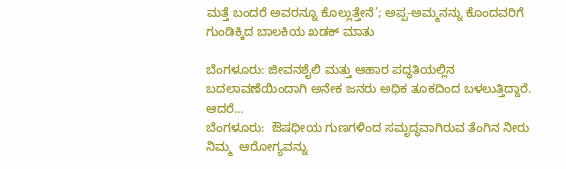ಮತ್ತೆ ಬಂದರೆ ಅವರನ್ನೂ ಕೊಲ್ಲುತ್ತೇನೆ’; ಅಪ್ಪ-ಅಮ್ಮನನ್ನು ಕೊಂದವರಿಗೆ ಗುಂಡಿಕ್ಕಿದ ಬಾಲಕಿಯ ಖಡಕ್ ಮಾತು

ಬೆಂಗಳೂರು: ಜೀವನಶೈಲಿ ಮತ್ತು ಆಹಾರ ಪದ್ಧತಿಯಲ್ಲಿನ ಬದಲಾವಣೆಯಿಂದಾಗಿ ಅನೇಕ ಜನರು ಅಧಿಕ ತೂಕದಿಂದ ಬಳಲುತ್ತಿದ್ದಾರೆ. ಆದರೆ…
ಬೆಂಗಳೂರು:  ಔಷಧೀಯ ಗುಣಗಳಿಂದ ಸಮೃದ್ಧವಾಗಿರುವ ತೆಂಗಿನ ನೀರು ನಿಮ್ಮ  ಆರೋಗ್ಯವನ್ನು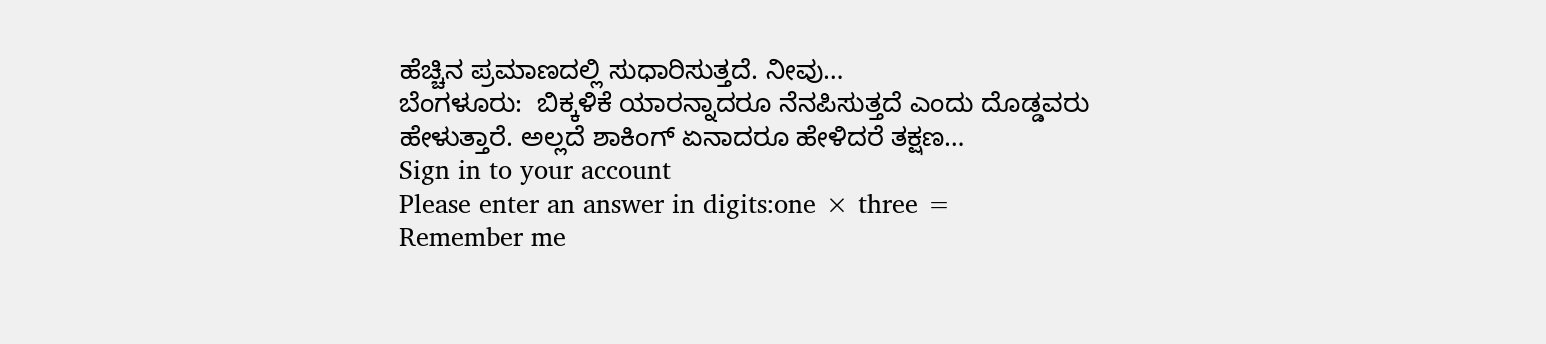ಹೆಚ್ಚಿನ ಪ್ರಮಾಣದಲ್ಲಿ ಸುಧಾರಿಸುತ್ತದೆ. ನೀವು…
ಬೆಂಗಳೂರು:  ಬಿಕ್ಕಳಿಕೆ ಯಾರನ್ನಾದರೂ ನೆನಪಿಸುತ್ತದೆ ಎಂದು ದೊಡ್ಡವರು ಹೇಳುತ್ತಾರೆ. ಅಲ್ಲದೆ ಶಾಕಿಂಗ್ ಏನಾದರೂ ಹೇಳಿದರೆ ತಕ್ಷಣ…
Sign in to your account
Please enter an answer in digits:one × three =
Remember me